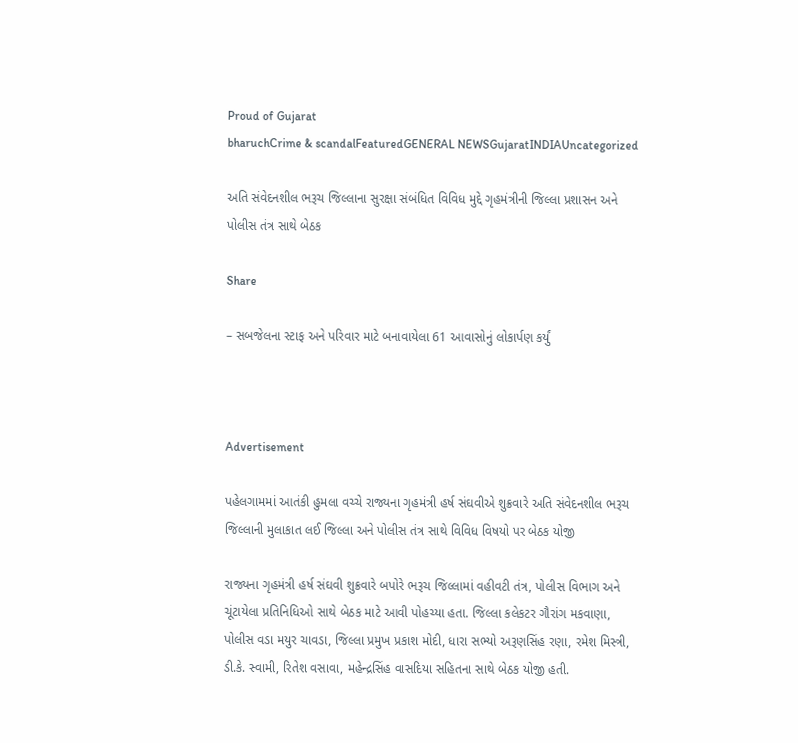Proud of Gujarat
bharuchCrime & scandalFeaturedGENERAL NEWSGujaratINDIAUncategorized

અતિ સંવેદનશીલ ભરૂચ જિલ્લાના સુરક્ષા સંબંધિત વિવિધ મુદ્દે ગૃહમંત્રીની જિલ્લા પ્રશાસન અને પોલીસ તંત્ર સાથે બેઠક

Share

– સબજેલના સ્ટાફ અને પરિવાર માટે બનાવાયેલા 61 આવાસોનું લોકાર્પણ કર્યું



Advertisement

પહેલગામમાં આતંકી હુમલા વચ્ચે રાજ્યના ગૃહમંત્રી હર્ષ સંઘવીએ શુક્રવારે અતિ સંવેદનશીલ ભરૂચ જિલ્લાની મુલાકાત લઈ જિલ્લા અને પોલીસ તંત્ર સાથે વિવિધ વિષયો પર બેઠક યોજી

રાજ્યના ગૃહમંત્રી હર્ષ સંઘવી શુક્રવારે બપોરે ભરૂચ જિલ્લામાં વહીવટી તંત્ર, પોલીસ વિભાગ અને ચૂંટાયેલા પ્રતિનિધિઓ સાથે બેઠક માટે આવી પોહચ્યા હતા. જિલ્લા કલેકટર ગૌરાંગ મકવાણા, પોલીસ વડા મયુર ચાવડા, જિલ્લા પ્રમુખ પ્રકાશ મોદી, ધારા સભ્યો અરૂણસિંહ રણા, રમેશ મિસ્ત્રી, ડી.કે. સ્વામી, રિતેશ વસાવા, મહેન્દ્રસિંહ વાસદિયા સહિતના સાથે બેઠક યોજી હતી.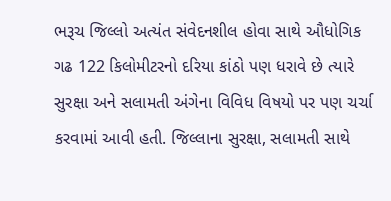ભરૂચ જિલ્લો અત્યંત સંવેદનશીલ હોવા સાથે ઔધોગિક ગઢ 122 કિલોમીટરનો દરિયા કાંઠો પણ ધરાવે છે ત્યારે સુરક્ષા અને સલામતી અંગેના વિવિધ વિષયો પર પણ ચર્ચા કરવામાં આવી હતી. જિલ્લાના સુરક્ષા, સલામતી સાથે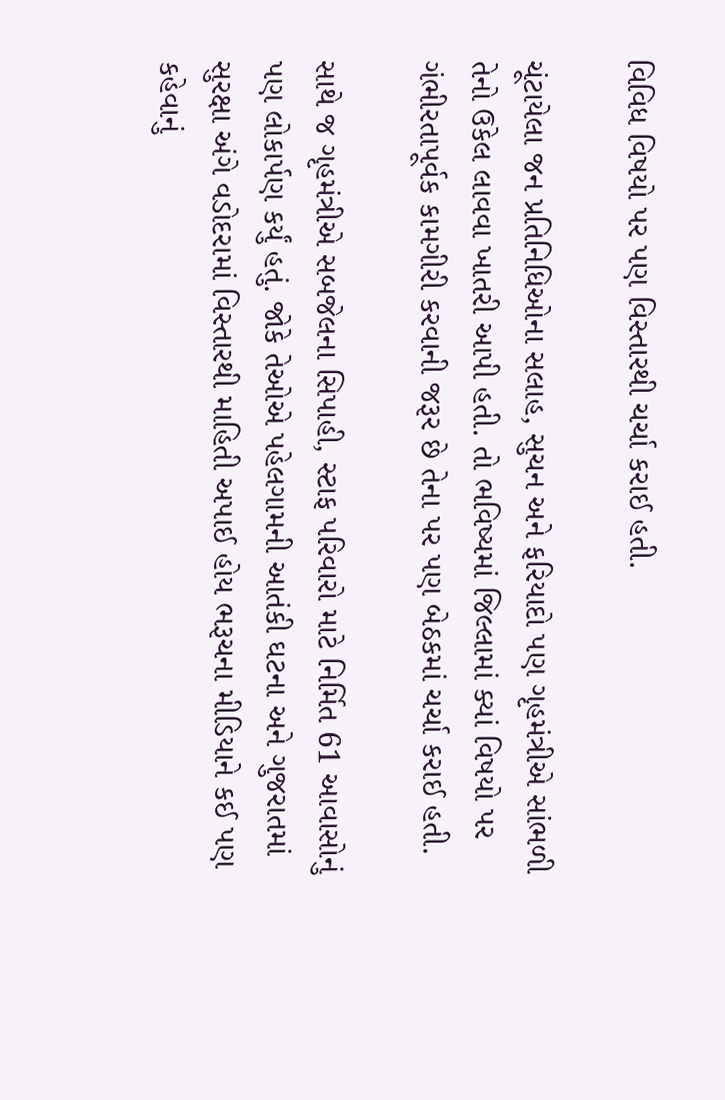વિવિધ વિષયો પર પણ વિસ્તારથી ચર્ચા કરાઈ હતી.

ચૂંટાયેલા જન પ્રતિનિધિઓના સલાહ, સુચન અને ફરિયાદો પણ ગૃહમંત્રીએ સાંભળી તેનો ઉકેલ લાવવા ખાતરી આપી હતી. તો ભવિષ્યમાં જિલ્લામાં ક્યાં વિષયો પર ગંભીરતાપૂર્વક કામગીરી કરવાની જરૂર છે તેના પર પણ બેઠકમાં ચર્ચા કરાઈ હતી.

સાથે જ ગૃહમંત્રીએ સબજેલના સિપાહી, સ્ટાફ પરિવારો માટે નિર્મિત 61 આવાસોનું પણ લોકાર્પણ કર્યું હતું. જોકે તેઓએ પહેલગામની આતંકી ઘટના અને ગુજરાતમાં સુરક્ષા અંગે વડોદરામાં વિસ્તારથી માહિતી અપાઈ હોય ભરૂચના મીડિયાને કઈ પણ કહેવાનું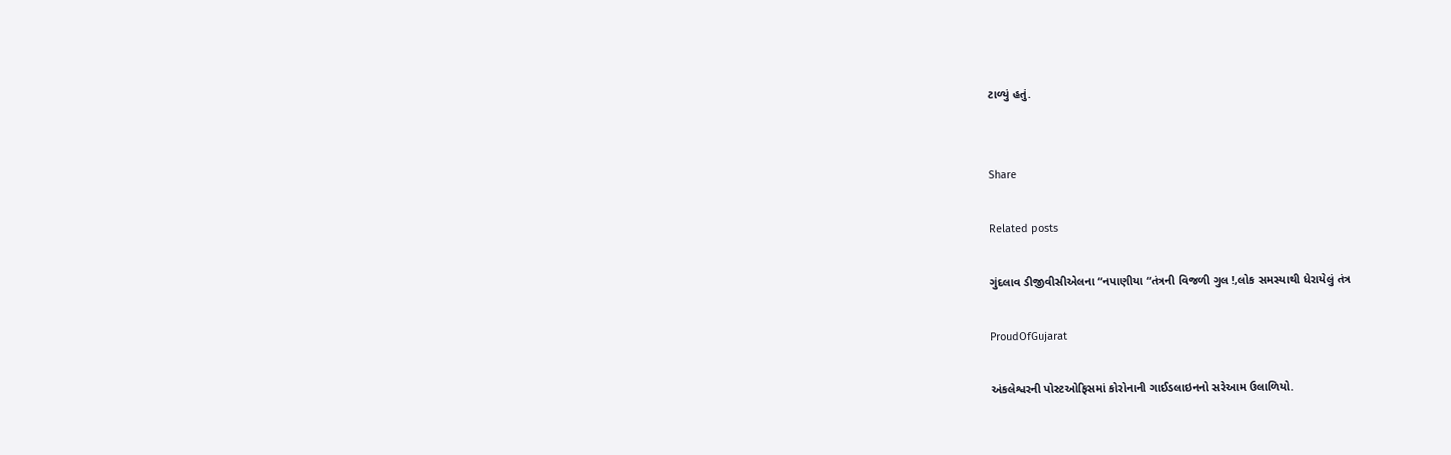ટાળ્યું હતું.


Share

Related posts

ગુંદલાવ ડીજીવીસીએલના “નપાણીયા “તંત્રની વિજળી ગુલ !,લોક સમસ્યાથી ધેરાયેલું તંત્ર

ProudOfGujarat

અંકલેશ્વરની પોસ્ટઓફિસમાં કોરોનાની ગાઈડલાઇનનો સરેઆમ ઉલાળિયો.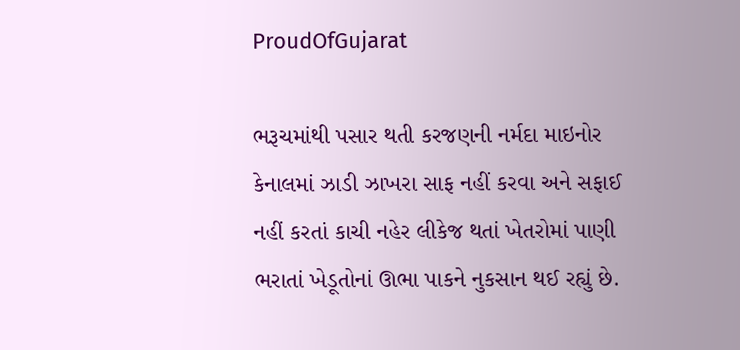ProudOfGujarat

ભરૂચમાંથી પસાર થતી કરજણની નર્મદા માઇનોર કેનાલમાં ઝાડી ઝાખરા સાફ નહીં કરવા અને સફાઈ નહીં કરતાં કાચી નહેર લીકેજ થતાં ખેતરોમાં પાણી ભરાતાં ખેડૂતોનાં ઊભા પાકને નુકસાન થઈ રહ્યું છે.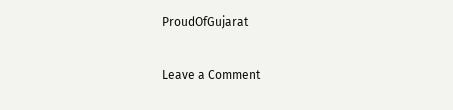ProudOfGujarat

Leave a Comment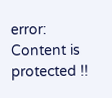error: Content is protected !!